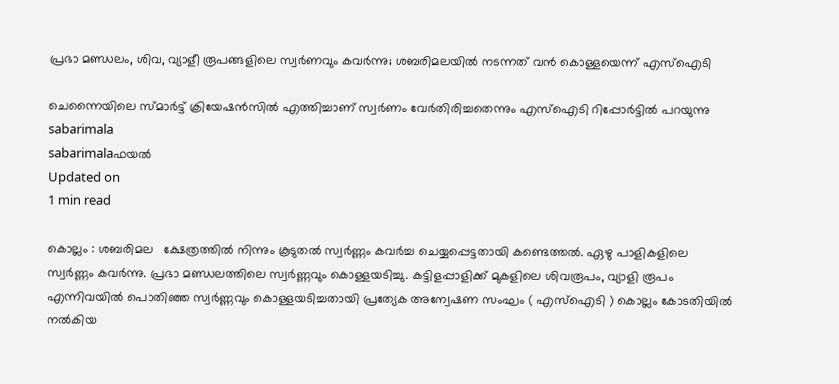പ്രഭാ മണ്ഡലം, ശിവ, വ്യാളീ രൂപങ്ങളിലെ സ്വര്‍ണവും കവര്‍ന്നു; ശബരിമലയില്‍ നടന്നത് വന്‍ കൊള്ളയെന്ന് എസ്‌ഐടി

ചെന്നൈയിലെ സ്മാര്‍ട്ട് ക്രിയേഷന്‍സില്‍ എത്തിച്ചാണ് സ്വര്‍ണം വേര്‍തിരിച്ചതെന്നും എസ്‌ഐടി റിപ്പോര്‍ട്ടില്‍ പറയുന്നു
sabarimala
sabarimalaഫയൽ
Updated on
1 min read

കൊല്ലം : ശബരിമല   ക്ഷേത്രത്തില്‍ നിന്നും കൂടുതല്‍ സ്വര്‍ണ്ണം കവര്‍ച്ച ചെയ്യപ്പെട്ടതായി കണ്ടെത്തല്‍. ഏഴു പാളികളിലെ സ്വര്‍ണ്ണം കവര്‍ന്നു. പ്രഭാ മണ്ഡലത്തിലെ സ്വര്‍ണ്ണവും കൊള്ളയടിച്ചു. കട്ടിളപ്പാളിക്ക് മുകളിലെ ശിവരൂപം, വ്യാളി രൂപം എന്നിവയില്‍ പൊതിഞ്ഞ സ്വര്‍ണ്ണവും കൊള്ളയടിച്ചതായി പ്രത്യേക അന്വേഷണ സംഘം ( എസ്‌ഐടി ) കൊല്ലം കോടതിയില്‍ നല്‍കിയ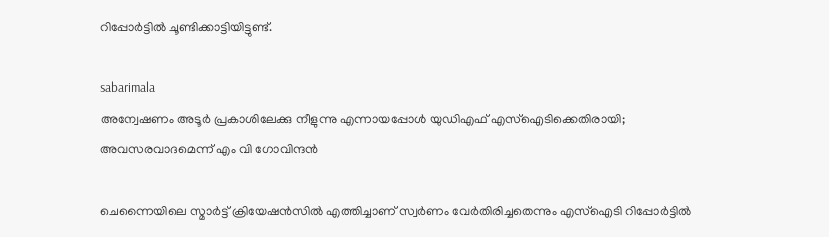റിപ്പോര്‍ട്ടില്‍ ചൂണ്ടിക്കാട്ടിയിട്ടുണ്ട്.

sabarimala
അന്വേഷണം അടൂര്‍ പ്രകാശിലേക്കു നീളുന്നു എന്നായപ്പോള്‍ യുഡിഎഫ് എസ്ഐടിക്കെതിരായി; അവസരവാദമെന്ന് എം വി ഗോവിന്ദന്‍

ചെന്നൈയിലെ സ്മാര്‍ട്ട് ക്രിയേഷന്‍സില്‍ എത്തിച്ചാണ് സ്വര്‍ണം വേര്‍തിരിച്ചതെന്നും എസ്‌ഐടി റിപ്പോര്‍ട്ടില്‍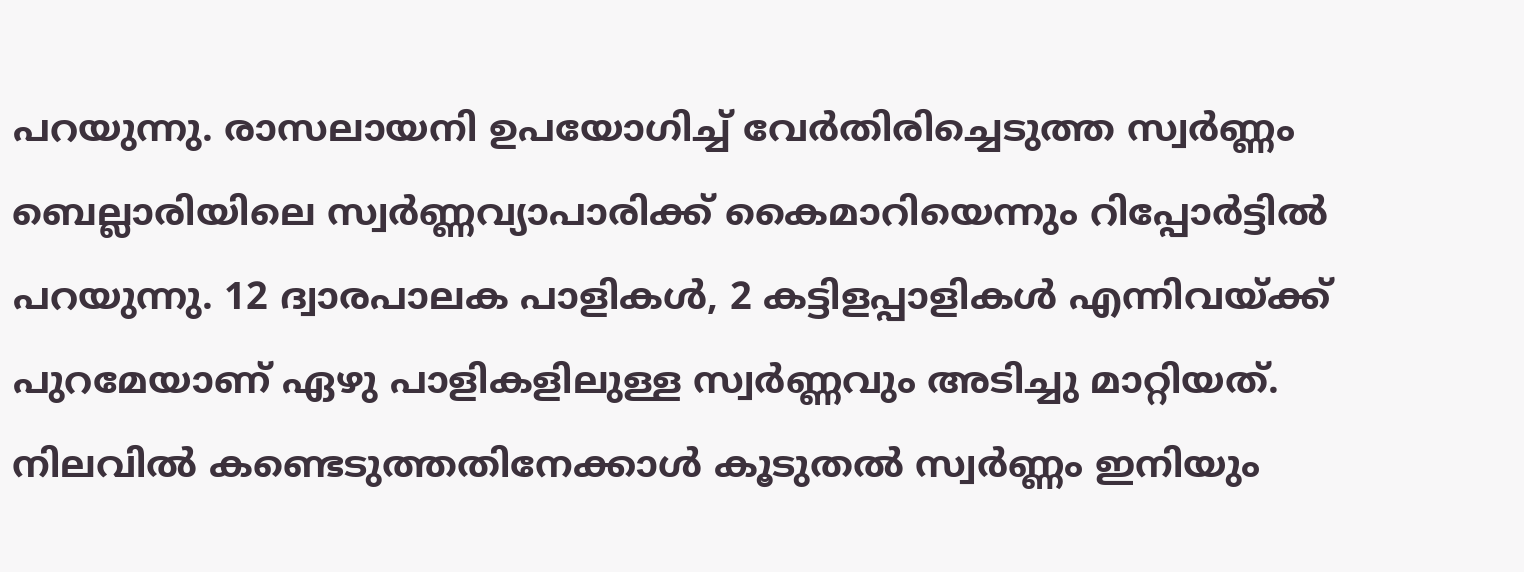പറയുന്നു. രാസലായനി ഉപയോഗിച്ച് വേര്‍തിരിച്ചെടുത്ത സ്വര്‍ണ്ണം ബെല്ലാരിയിലെ സ്വര്‍ണ്ണവ്യാപാരിക്ക് കൈമാറിയെന്നും റിപ്പോര്‍ട്ടില്‍ പറയുന്നു. 12 ദ്വാരപാലക പാളികള്‍, 2 കട്ടിളപ്പാളികള്‍ എന്നിവയ്ക്ക് പുറമേയാണ് ഏഴു പാളികളിലുള്ള സ്വര്‍ണ്ണവും അടിച്ചു മാറ്റിയത്. നിലവില്‍ കണ്ടെടുത്തതിനേക്കാള്‍ കൂടുതല്‍ സ്വര്‍ണ്ണം ഇനിയും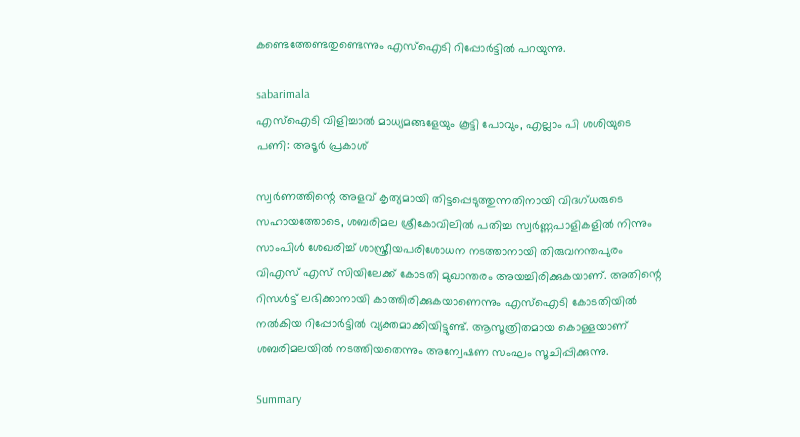കണ്ടെത്തേണ്ടതുണ്ടെന്നും എസ്‌ഐടി റിപ്പോര്‍ട്ടില്‍ പറയുന്നു.

sabarimala
എസ്‌ഐടി വിളിച്ചാല്‍ മാധ്യമങ്ങളേയും കൂട്ടി പോവും, എല്ലാം പി ശശിയുടെ പണി: അടൂര്‍ പ്രകാശ്

സ്വര്‍ണത്തിന്റെ അളവ് കൃത്യമായി തിട്ടപ്പെടുത്തുന്നതിനായി വിദഗ്ധരുടെ സഹായത്തോടെ, ശബരിമല ശ്രീകോവിലില്‍ പതിച്ച സ്വര്‍ണ്ണപാളികളില്‍ നിന്നും സാംപിള്‍ ശേഖരിച്ച് ശാസ്ത്രീയപരിശോധന നടത്താനായി തിരുവനന്തപുരം വിഎസ് എസ് സിയിലേക്ക് കോടതി മുഖാന്തരം അയച്ചിരിക്കുകയാണ്. അതിന്റെ റിസള്‍ട്ട് ലഭിക്കാനായി കാത്തിരിക്കുകയാണെന്നും എസ്‌ഐടി കോടതിയില്‍ നല്‍കിയ റിപ്പോര്‍ട്ടില്‍ വ്യക്തമാക്കിയിട്ടുണ്ട്. ആസൂത്രിതമായ കൊള്ളയാണ് ശബരിമലയില്‍ നടത്തിയതെന്നും അന്വേഷണ സംഘം സൂചിപ്പിക്കുന്നു.

Summary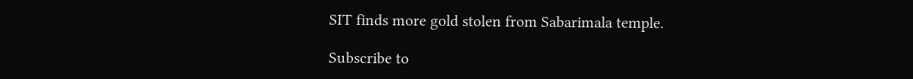SIT finds more gold stolen from Sabarimala temple.

Subscribe to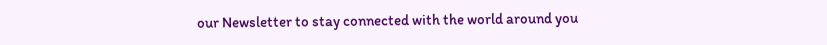our Newsletter to stay connected with the world around you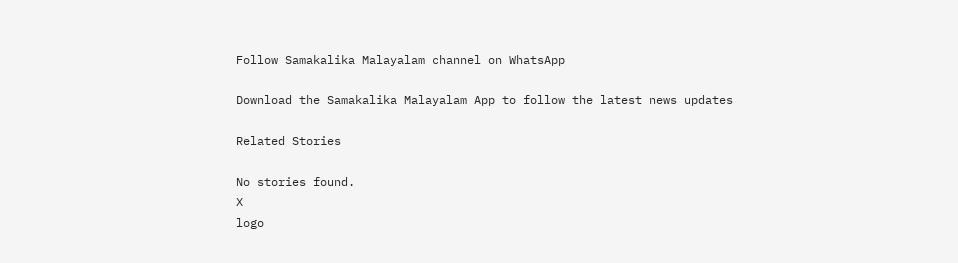Follow Samakalika Malayalam channel on WhatsApp

Download the Samakalika Malayalam App to follow the latest news updates

Related Stories

No stories found.
X
logo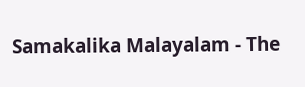Samakalika Malayalam - The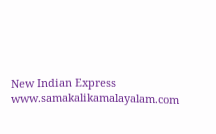New Indian Express
www.samakalikamalayalam.com